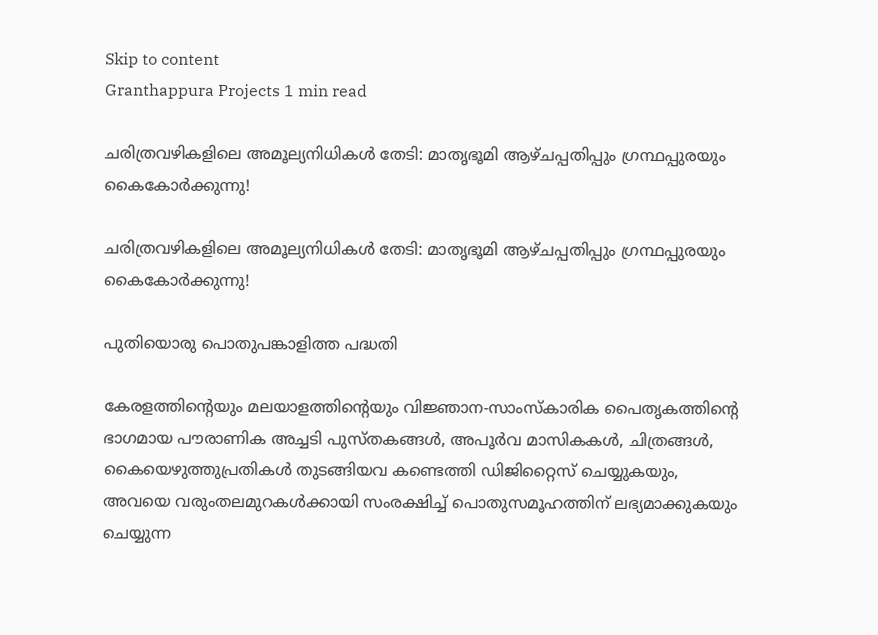Skip to content
Granthappura Projects 1 min read

ചരിത്രവഴികളിലെ അമൂല്യനിധികൾ തേടി: മാതൃഭൂമി ആഴ്ചപ്പതിപ്പും ഗ്രന്ഥപ്പുരയും കൈകോർക്കുന്നു!

ചരിത്രവഴികളിലെ അമൂല്യനിധികൾ തേടി: മാതൃഭൂമി ആഴ്ചപ്പതിപ്പും ഗ്രന്ഥപ്പുരയും കൈകോർക്കുന്നു!

പുതിയൊരു പൊതുപങ്കാളിത്ത പദ്ധതി

കേരളത്തിൻ്റെയും മലയാളത്തിൻ്റെയും വിജ്ഞാന-സാംസ്കാരിക പൈതൃകത്തിന്റെ ഭാഗമായ പൗരാണിക അച്ചടി പുസ്തകങ്ങൾ, അപൂർവ മാസികകൾ, ചിത്രങ്ങൾ, കൈയെഴുത്തുപ്രതികൾ തുടങ്ങിയവ കണ്ടെത്തി ഡിജിറ്റൈസ് ചെയ്യുകയും, അവയെ വരുംതലമുറകൾക്കായി സംരക്ഷിച്ച് പൊതുസമൂഹത്തിന് ലഭ്യമാക്കുകയും ചെയ്യുന്ന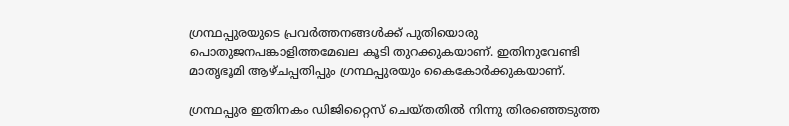ഗ്രന്ഥപ്പുരയുടെ പ്രവർത്തനങ്ങൾക്ക് പുതിയൊരു പൊതുജനപങ്കാളിത്തമേഖല കൂടി തുറക്കുകയാണ്. ഇതിനുവേണ്ടി മാതൃഭൂമി ആഴ്ചപ്പതിപ്പും ഗ്രന്ഥപ്പുരയും കൈകോർക്കുകയാണ്.

ഗ്രന്ഥപ്പുര ഇതിനകം ഡിജിറ്റൈസ് ചെയ്തതിൽ നിന്നു തിരഞ്ഞെടുത്ത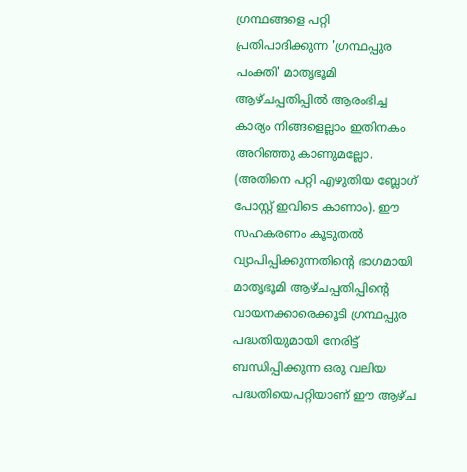ഗ്രന്ഥങ്ങളെ പറ്റി പ്രതിപാദിക്കുന്ന 'ഗ്രന്ഥപ്പുര പംക്തി' മാതൃഭൂമി ആഴ്ചപ്പതിപ്പിൽ ആരംഭിച്ച കാര്യം നിങ്ങളെല്ലാം ഇതിനകം അറിഞ്ഞു കാണുമല്ലോ. (അതിനെ പറ്റി എഴുതിയ ബ്ലോഗ് പോസ്റ്റ് ഇവിടെ കാണാം). ഈ സഹകരണം കൂടുതൽ വ്യാപിപ്പിക്കുന്നതിൻ്റെ ഭാഗമായി മാതൃഭൂമി ആഴ്ചപ്പതിപ്പിൻ്റെ വായനക്കാരെക്കൂടി ഗ്രന്ഥപ്പുര പദ്ധതിയുമായി നേരിട്ട് ബന്ധിപ്പിക്കുന്ന ഒരു വലിയ പദ്ധതിയെപറ്റിയാണ് ഈ ആഴ്ച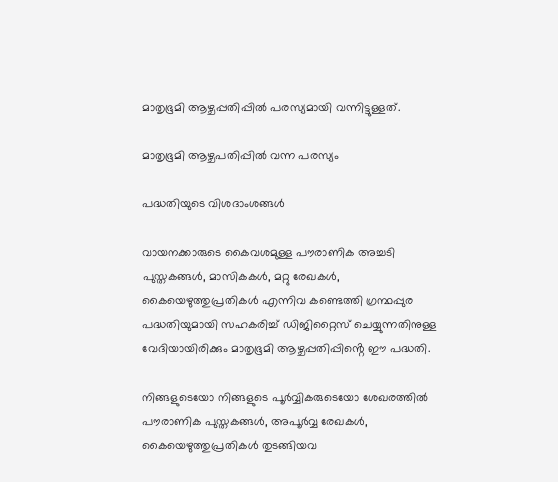മാതൃഭൂമി ആഴ്ചപ്പതിപ്പിൽ പരസ്യമായി വന്നിട്ടുള്ളത്.

മാതൃഭൂമി ആഴ്ചപതിപ്പിൽ വന്ന പരസ്യം

പദ്ധതിയുടെ വിശദാംശങ്ങൾ

വായനക്കാരുടെ കൈവശമുള്ള പൗരാണിക അച്ചടി പുസ്തകങ്ങൾ, മാസികകൾ, മറ്റു രേഖകൾ, കൈയെഴുത്തുപ്രതികൾ എന്നിവ കണ്ടെത്തി ഗ്രന്ഥപ്പുര പദ്ധതിയുമായി സഹകരിച്ച് ഡിജിറ്റൈസ് ചെയ്യുന്നതിനുള്ള വേദിയായിരിക്കും മാതൃഭൂമി ആഴ്ചപ്പതിപ്പിൻ്റെ ഈ പദ്ധതി.

നിങ്ങളുടെയോ നിങ്ങളുടെ പൂർവ്വികരുടെയോ ശേഖരത്തിൽ പൗരാണിക പുസ്തകങ്ങൾ, അപൂർവ്വ രേഖകൾ, കൈയെഴുത്തുപ്രതികൾ തുടങ്ങിയവ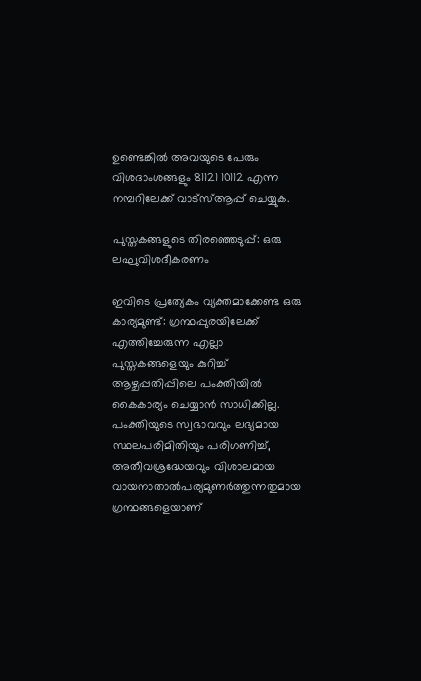ഉണ്ടെങ്കിൽ അവയുടെ പേരും വിശദാംശങ്ങളും 81121 10112 എന്ന നമ്പറിലേക്ക് വാട്സ്‌ആപ്പ് ചെയ്യുക.

പുസ്തകങ്ങളുടെ തിരഞ്ഞെടുപ്പ്: ഒരു ലഘുവിശദീകരണം

ഇവിടെ പ്രത്യേകം വ്യക്തമാക്കേണ്ട ഒരു കാര്യമുണ്ട്: ഗ്രന്ഥപ്പുരയിലേക്ക് എത്തിച്ചേരുന്ന എല്ലാ പുസ്തകങ്ങളെയും കുറിച്ച് ആഴ്ചപ്പതിപ്പിലെ പംക്തിയിൽ കൈകാര്യം ചെയ്യാൻ സാധിക്കില്ല. പംക്തിയുടെ സ്വഭാവവും ലഭ്യമായ സ്ഥലപരിമിതിയും പരിഗണിച്ച്, അതീവശ്രദ്ധേയവും വിശാലമായ വായനാതാൽപര്യമുണർത്തുന്നതുമായ ഗ്രന്ഥങ്ങളെയാണ്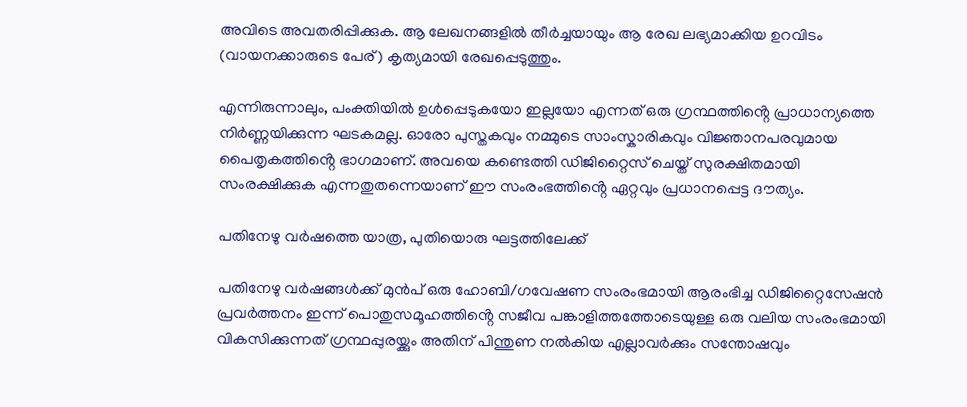അവിടെ അവതരിപ്പിക്കുക. ആ ലേഖനങ്ങളിൽ തീർച്ചയായും ആ രേഖ ലഭ്യമാക്കിയ ഉറവിടം (വായനക്കാരുടെ പേര്) കൃത്യമായി രേഖപ്പെടുത്തും.

എന്നിരുന്നാലും, പംക്തിയിൽ ഉൾപ്പെടുകയോ ഇല്ലയോ എന്നത് ഒരു ഗ്രന്ഥത്തിൻ്റെ പ്രാധാന്യത്തെ നിർണ്ണയിക്കുന്ന ഘടകമല്ല. ഓരോ പുസ്തകവും നമ്മുടെ സാംസ്കാരികവും വിജ്ഞാനപരവുമായ പൈതൃകത്തിൻ്റെ ഭാഗമാണ്. അവയെ കണ്ടെത്തി ഡിജിറ്റൈസ് ചെയ്ത് സുരക്ഷിതമായി സംരക്ഷിക്കുക എന്നതുതന്നെയാണ് ഈ സംരംഭത്തിൻ്റെ ഏറ്റവും പ്രധാനപ്പെട്ട ദൗത്യം.

പതിനേഴു വർഷത്തെ യാത്ര, പുതിയൊരു ഘട്ടത്തിലേക്ക്

പതിനേഴു വർഷങ്ങൾക്ക് മുൻപ് ഒരു ഹോബി/ഗവേഷണ സംരംഭമായി ആരംഭിച്ച ഡിജിറ്റൈസേഷൻ പ്രവർത്തനം ഇന്ന് പൊതുസമൂഹത്തിൻ്റെ സജീവ പങ്കാളിത്തത്തോടെയുള്ള ഒരു വലിയ സംരംഭമായി വികസിക്കുന്നത് ഗ്രന്ഥപ്പുരയ്ക്കും അതിന് പിന്തുണ നൽകിയ എല്ലാവർക്കും സന്തോഷവും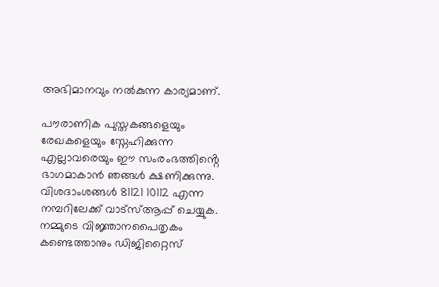അഭിമാനവും നൽകുന്ന കാര്യമാണ്.

പൗരാണിക പുസ്തകങ്ങളെയും രേഖകളെയും സ്നേഹിക്കുന്ന എല്ലാവരെയും ഈ സംരംഭത്തിൻ്റെ ഭാഗമാകാൻ ഞങ്ങൾ ക്ഷണിക്കുന്നു. വിശദാംശങ്ങൾ 81121 10112 എന്ന നമ്പറിലേക്ക് വാട്സ്‌ആപ്പ് ചെയ്യുക. നമ്മുടെ വിജ്ഞാനപൈതൃകം കണ്ടെത്താനും ഡിജിറ്റൈസ്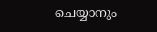ചെയ്യാനും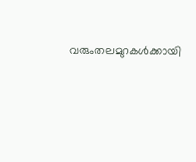വരുംതലമുറകൾക്കായി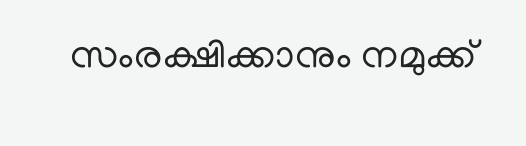സംരക്ഷിക്കാനും നമുക്ക്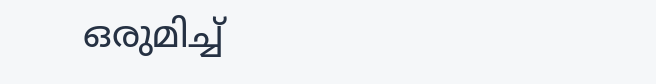ഒരുമിച്ച്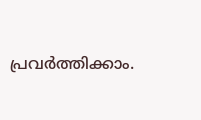പ്രവർത്തിക്കാം.